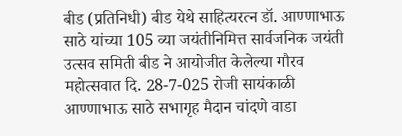बीड (प्रतिनिधी) बीड येथे साहित्यरत्न डॉ. आण्णाभाऊ साठे यांच्या 105 व्या जयंतीनिमित्त सार्वजनिक जयंती उत्सव समिती बीड ने आयोजीत केलेल्या गौरव महोत्सवात दि. 28-7-025 रोजी सायंकाळी आण्णाभाऊ साठे सभागृह मैदान चांदणे वाडा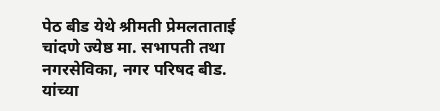पेठ बीड येथे श्रीमती प्रेमलताताई चांदणे ज्येष्ठ मा. सभापती तथा नगरसेविका, नगर परिषद बीड. यांच्या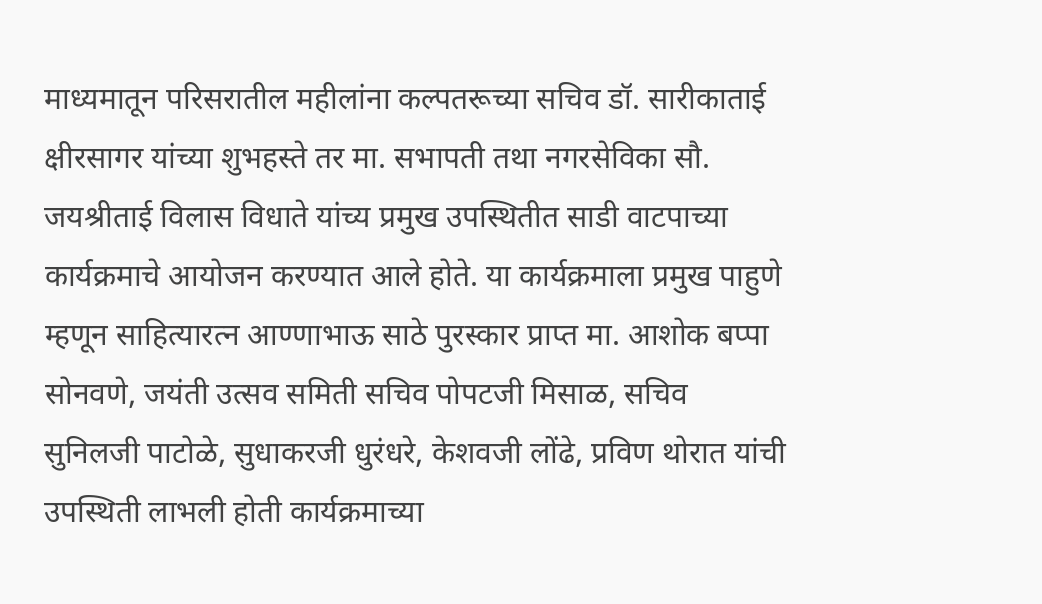माध्यमातून परिसरातील महीलांना कल्पतरूच्या सचिव डॉ. सारीकाताई क्षीरसागर यांच्या शुभहस्ते तर मा. सभापती तथा नगरसेविका सौ. जयश्रीताई विलास विधाते यांच्य प्रमुख उपस्थितीत साडी वाटपाच्या कार्यक्रमाचे आयोजन करण्यात आले होते. या कार्यक्रमाला प्रमुख पाहुणे म्हणून साहित्यारत्न आण्णाभाऊ साठे पुरस्कार प्राप्त मा. आशोक बप्पा सोनवणे, जयंती उत्सव समिती सचिव पोपटजी मिसाळ, सचिव सुनिलजी पाटोळे, सुधाकरजी धुरंधरे, केशवजी लोंढे, प्रविण थोरात यांची उपस्थिती लाभली होती कार्यक्रमाच्या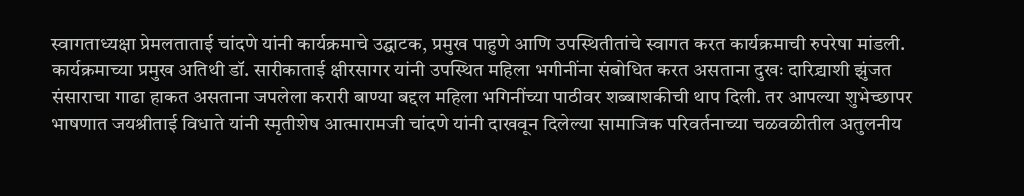स्वागताध्यक्षा प्रेमलताताई चांदणे यांनी कार्यक्रमाचे उद्घाटक, प्रमुख पाहुणे आणि उपस्थितीतांचे स्वागत करत कार्यक्रमाची रुपरेषा मांडली. कार्यक्रमाच्या प्रमुख अतिथी डॉ. सारीकाताई क्षीरसागर यांनी उपस्थित महिला भगीनींना संबोधित करत असताना दुखः दारिद्र्याशी झुंजत संसाराचा गाढा हाकत असताना जपलेला करारी बाण्या बद्दल महिला भगिनींच्या पाठीवर शब्बाशकीची थाप दिली. तर आपल्या शुभेच्छापर भाषणात जयश्रीताई विधाते यांनी स्मृतीशेष आत्मारामजी चांदणे यांनी दाखवून दिलेल्या सामाजिक परिवर्तनाच्या चळवळीतील अतुलनीय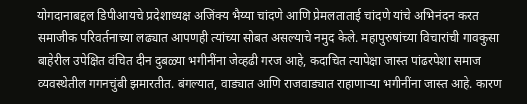योगदानाबद्दल डिपीआयचे प्रदेशाध्यक्ष अजिंक्य भैय्या चांदणे आणि प्रेमलताताई चांदणे यांचे अभिनंदन करत समाजीक परिवर्तनाच्या लढ्यात आपणही त्यांच्या सोबत असल्याचे नमुद केले. महापुरुषांच्या विचारांची गावकुसा बाहेरील उपेक्षित वंचित दीन दुबळ्या भगीनींना जेव्हढी गरज आहे, कदाचित त्यापेक्षा जास्त पांढरपेशा समाज व्यवस्थेतील गगनचुंबी झमारतीत. बंगल्यात, वाड्यात आणि राजवाड्यात राहाणाऱ्या भगीनींना जास्त आहे. कारण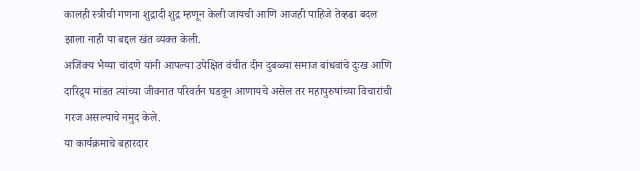कालही स्त्रीची गणना शुद्रादी शुद्र म्हणून केली जायची आणि आजही पाहिजे तेव्हढा बदल झाला नाही या बद्दल खंत व्यक्त केली.
अजिंक्य भैय्या चांदणे यांनी आपल्या उपेक्षित वंचीत दीन दुबळ्या समाज बांधवांचे दुःख आणि दारिद्र्य मांडत त्यांच्या जीवनात परिवर्तन घडवून आणायचे असेल तर महापुरुषांच्या विचारांची गरज असल्याचे नमुद केले.
या कार्यक्रमाचे बहारदार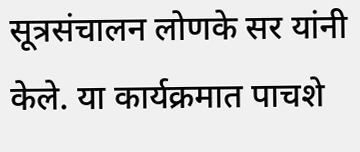सूत्रसंचालन लोणके सर यांनी केले. या कार्यक्रमात पाचशे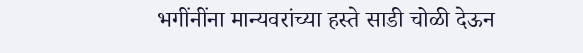भगींनींना मान्यवरांच्या हस्ते साडी चोळी देऊन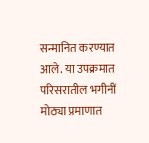सन्मानित करण्यात आले. या उपक्रमात परिसरातील भगीनीं मोठ्या प्रमाणात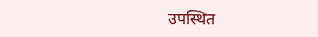उपस्थित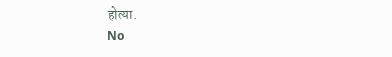होत्या.
No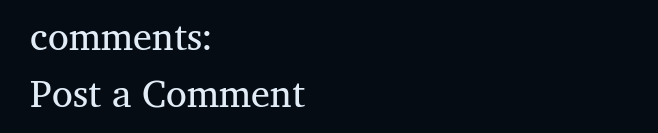comments:
Post a Comment